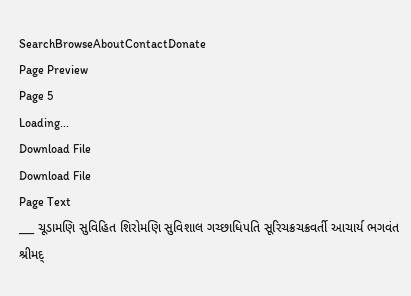SearchBrowseAboutContactDonate
Page Preview
Page 5
Loading...
Download File
Download File
Page Text
___ ચૂડામણિ સુવિહિત શિરોમણિ સુવિશાલ ગચ્છાધિપતિ સૂરિચક્રચક્રવર્તી આચાર્ય ભગવંત શ્રીમદ્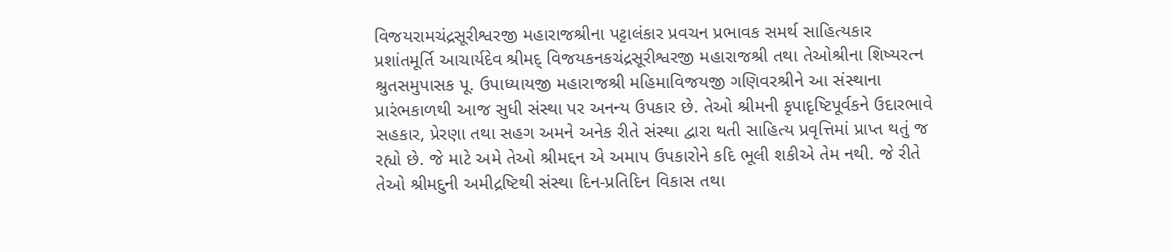વિજયરામચંદ્રસૂરીશ્વરજી મહારાજશ્રીના પટ્ટાલંકાર પ્રવચન પ્રભાવક સમર્થ સાહિત્યકાર પ્રશાંતમૂર્તિ આચાર્યદેવ શ્રીમદ્ વિજયકનકચંદ્રસૂરીશ્વરજી મહારાજશ્રી તથા તેઓશ્રીના શિષ્યરત્ન શ્રુતસમુપાસક પૂ. ઉપાધ્યાયજી મહારાજશ્રી મહિમાવિજયજી ગણિવરશ્રીને આ સંસ્થાના પ્રારંભકાળથી આજ સુધી સંસ્થા પર અનન્ય ઉપકાર છે. તેઓ શ્રીમની કૃપાદૃષ્ટિપૂર્વકને ઉદારભાવે સહકાર, પ્રેરણા તથા સહગ અમને અનેક રીતે સંસ્થા દ્વારા થતી સાહિત્ય પ્રવૃત્તિમાં પ્રાપ્ત થતું જ રહ્યો છે. જે માટે અમે તેઓ શ્રીમદ્દન એ અમાપ ઉપકારોને કદિ ભૂલી શકીએ તેમ નથી. જે રીતે તેઓ શ્રીમદુની અમીદ્રષ્ટિથી સંસ્થા દિન-પ્રતિદિન વિકાસ તથા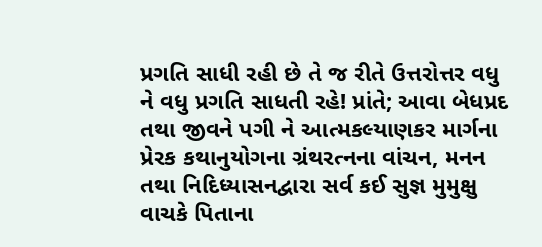પ્રગતિ સાધી રહી છે તે જ રીતે ઉત્તરોત્તર વધુ ને વધુ પ્રગતિ સાધતી રહે! પ્રાંતે; આવા બેધપ્રદ તથા જીવને પગી ને આત્મકલ્યાણકર માર્ગના પ્રેરક કથાનુયોગના ગ્રંથરત્નના વાંચન, મનન તથા નિદિધ્યાસનદ્વારા સર્વ કઈ સુજ્ઞ મુમુક્ષુ વાચકે પિતાના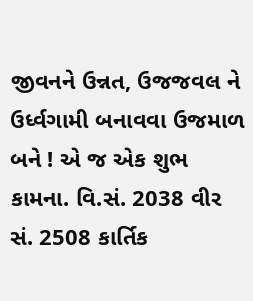જીવનને ઉન્નત, ઉજજવલ ને ઉર્ધ્વગામી બનાવવા ઉજમાળ બને ! એ જ એક શુભ કામના. વિ.સં. 2038 વીર સં. 2508 કાર્તિક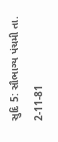સુદિ 5: સૌભાગ્ય પંચમી તા. 2-11-81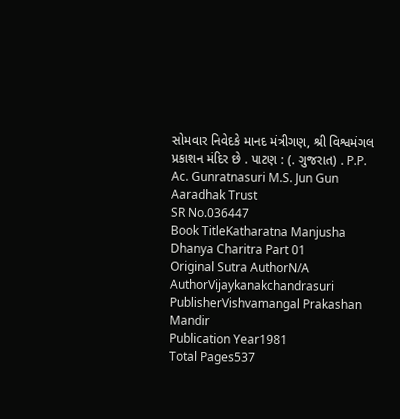સોમવાર નિવેદકે માનદ મંત્રીગણ, શ્રી વિશ્વમંગલ પ્રકાશન મંદિર છે . પાટણ : (. ગુજરાત) . P.P. Ac. Gunratnasuri M.S. Jun Gun Aaradhak Trust
SR No.036447
Book TitleKatharatna Manjusha Dhanya Charitra Part 01
Original Sutra AuthorN/A
AuthorVijaykanakchandrasuri
PublisherVishvamangal Prakashan Mandir
Publication Year1981
Total Pages537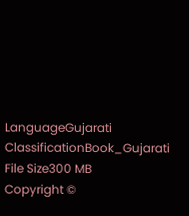LanguageGujarati
ClassificationBook_Gujarati
File Size300 MB
Copyright ©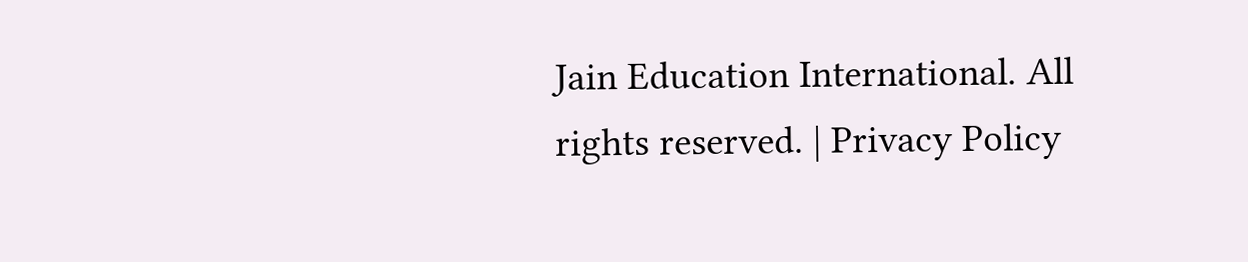Jain Education International. All rights reserved. | Privacy Policy